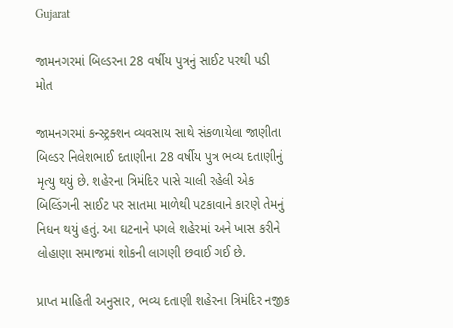Gujarat

જામનગરમાં બિલ્ડરના 28 વર્ષીય પુત્રનું સાઈટ પરથી પડી મોત

જામનગરમાં કન્સ્ટ્રક્શન વ્યવસાય સાથે સંકળાયેલા જાણીતા બિલ્ડર નિલેશભાઈ દતાણીના 28 વર્ષીય પુત્ર ભવ્ય દતાણીનું મૃત્યુ થયું છે. શહેરના ત્રિમંદિર પાસે ચાલી રહેલી એક બિલ્ડિંગની સાઈટ પર સાતમા માળેથી પટકાવાને કારણે તેમનું નિધન થયું હતું. આ ઘટનાને પગલે શહેરમાં અને ખાસ કરીને લોહાણા સમાજમાં શોકની લાગણી છવાઈ ગઈ છે.

પ્રાપ્ત માહિતી અનુસાર, ભવ્ય દતાણી શહેરના ત્રિમંદિર નજીક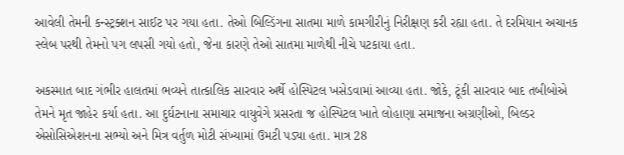આવેલી તેમની કન્સ્ટ્રક્શન સાઈટ પર ગયા હતા. તેઓ બિલ્ડિંગના સાતમા માળે કામગીરીનું નિરીક્ષણ કરી રહ્યા હતા. તે દરમિયાન અચાનક સ્લેબ પરથી તેમનો પગ લપસી ગયો હતો, જેના કારણે તેઓ સાતમા માળેથી નીચે પટકાયા હતા.

અકસ્માત બાદ ગંભીર હાલતમાં ભવ્યને તાત્કાલિક સારવાર અર્થે હોસ્પિટલ ખસેડવામાં આવ્યા હતા. જોકે, ટૂંકી સારવાર બાદ તબીબોએ તેમને મૃત જાહેર કર્યા હતા. આ દુર્ઘટનાના સમાચાર વાયુવેગે પ્રસરતા જ હોસ્પિટલ ખાતે લોહાણા સમાજના અગ્રણીઓ, બિલ્ડર એસોસિએશનના સભ્યો અને મિત્ર વર્તુળ મોટી સંખ્યામાં ઉમટી પડ્યા હતા. માત્ર 28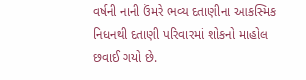વર્ષની નાની ઉંમરે ભવ્ય દતાણીના આકસ્મિક નિધનથી દતાણી પરિવારમાં શોકનો માહોલ છવાઈ ગયો છે.